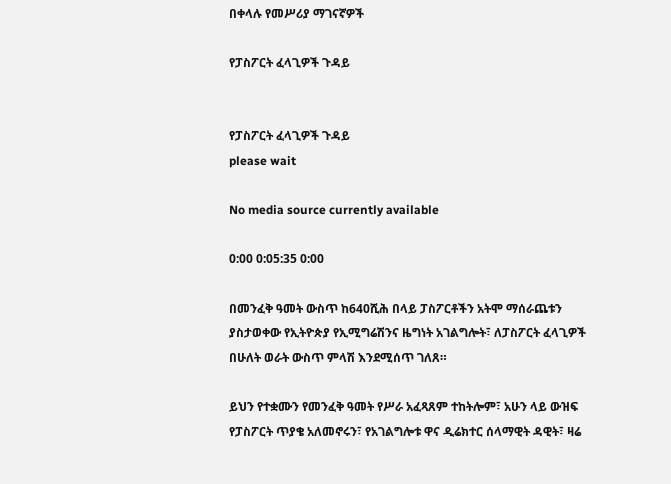በቀላሉ የመሥሪያ ማገናኛዎች

የፓስፖርት ፈላጊዎች ጉዳይ


የፓስፖርት ፈላጊዎች ጉዳይ
please wait

No media source currently available

0:00 0:05:35 0:00

በመንፈቅ ዓመት ውስጥ ከ640ሺሕ በላይ ፓስፖርቶችን አትሞ ማሰራጨቱን ያስታወቀው የኢትዮጵያ የኢሚግሬሽንና ዜግነት አገልግሎት፣ ለፓስፖርት ፈላጊዎች በሁለት ወራት ውስጥ ምላሽ እንደሚሰጥ ገለጸ።

ይህን የተቋሙን የመንፈቅ ዓመት የሥራ አፈጻጸም ተከትሎም፣ አሁን ላይ ውዝፍ የፓስፖርት ጥያቄ አለመኖሩን፣ የአገልግሎቱ ዋና ዲሬክተር ሰላማዊት ዳዊት፣ ዛሬ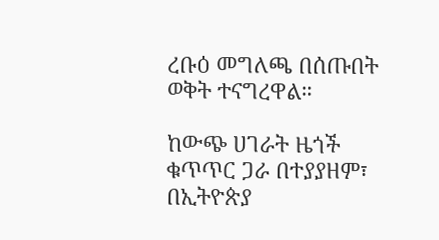ረቡዕ መግለጫ በሰጡበት ወቅት ተናግረዋል።

ከውጭ ሀገራት ዜጎች ቁጥጥር ጋራ በተያያዘም፣ በኢትዮጵያ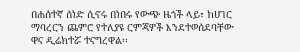በሐሰተኛ ሰነድ ሲኖሩ በነበሩ የውጭ ዜጎች ላይ፣ ከሀገር ማባረርን ጨምሮ የተለያዩ ርምጃዎች እንደተወሰደባቸው ዋና ዲሬክተሯ ተናግረዋል፡፡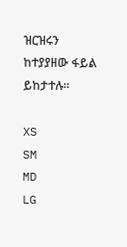ዝርዝሩን ከተያያዘው ፋይል ይከታተሉ።

XS
SM
MD
LG